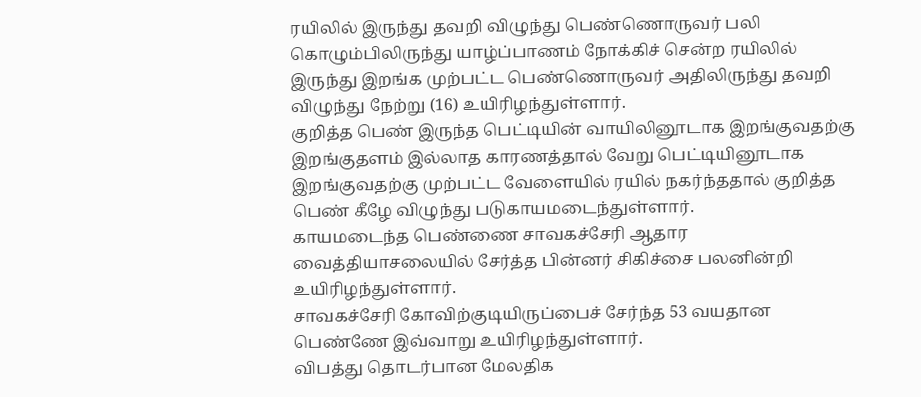ரயிலில் இருந்து தவறி விழுந்து பெண்ணொருவர் பலி
கொழும்பிலிருந்து யாழ்ப்பாணம் நோக்கிச் சென்ற ரயிலில் இருந்து இறங்க முற்பட்ட பெண்ணொருவர் அதிலிருந்து தவறி விழுந்து நேற்று (16) உயிரிழந்துள்ளார்.
குறித்த பெண் இருந்த பெட்டியின் வாயிலினூடாக இறங்குவதற்கு இறங்குதளம் இல்லாத காரணத்தால் வேறு பெட்டியினூடாக இறங்குவதற்கு முற்பட்ட வேளையில் ரயில் நகர்ந்ததால் குறித்த பெண் கீழே விழுந்து படுகாயமடைந்துள்ளார்.
காயமடைந்த பெண்ணை சாவகச்சேரி ஆதார வைத்தியாசலையில் சேர்த்த பின்னர் சிகிச்சை பலனின்றி உயிரிழந்துள்ளார்.
சாவகச்சேரி கோவிற்குடியிருப்பைச் சேர்ந்த 53 வயதான பெண்ணே இவ்வாறு உயிரிழந்துள்ளார்.
விபத்து தொடர்பான மேலதிக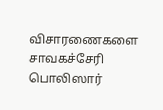விசாரணைகளை சாவகச்சேரி பொலிஸார்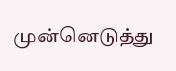முன்னெடுத்து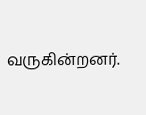வருகின்றனர்.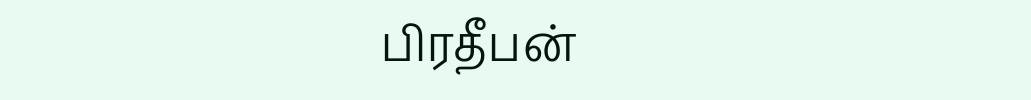பிரதீபன்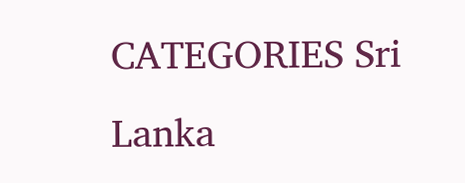CATEGORIES Sri Lanka